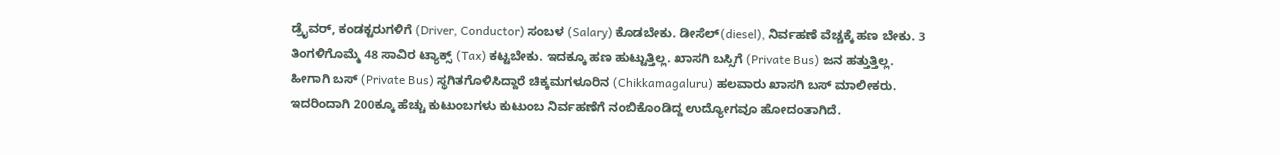ಡ್ರೈವರ್, ಕಂಡಕ್ಟರುಗಳಿಗೆ (Driver, Conductor) ಸಂಬಳ (Salary) ಕೊಡಬೇಕು. ಡೀಸೆಲ್(diesel), ನಿರ್ವಹಣೆ ವೆಚ್ಚಕ್ಕೆ ಹಣ ಬೇಕು. 3 ತಿಂಗಳಿಗೊಮ್ಮೆ 48 ಸಾವಿರ ಟ್ಯಾಕ್ಸ್ (Tax) ಕಟ್ಟಬೇಕು. ಇದಕ್ಕೂ ಹಣ ಹುಟ್ಟುತ್ತಿಲ್ಲ. ಖಾಸಗಿ ಬಸ್ಸಿಗೆ (Private Bus) ಜನ ಹತ್ತುತ್ತಿಲ್ಲ. ಹೀಗಾಗಿ ಬಸ್ (Private Bus) ಸ್ಥಗಿತಗೊಳಿಸಿದ್ದಾರೆ ಚಿಕ್ಕಮಗಳೂರಿನ (Chikkamagaluru) ಹಲವಾರು ಖಾಸಗಿ ಬಸ್ ಮಾಲೀಕರು. ಇದರಿಂದಾಗಿ 200ಕ್ಕೂ ಹೆಚ್ಚು ಕುಟುಂಬಗಳು ಕುಟುಂಬ ನಿರ್ವಹಣೆಗೆ ನಂಬಿಕೊಂಡಿದ್ದ ಉದ್ಯೋಗವೂ ಹೋದಂತಾಗಿದೆ.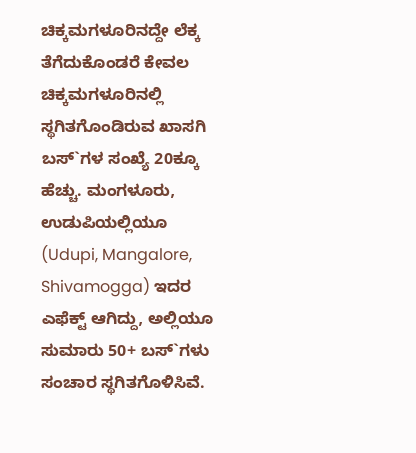ಚಿಕ್ಕಮಗಳೂರಿನದ್ದೇ ಲೆಕ್ಕ ತೆಗೆದುಕೊಂಡರೆ ಕೇವಲ ಚಿಕ್ಕಮಗಳೂರಿನಲ್ಲಿ ಸ್ಥಗಿತಗೊಂಡಿರುವ ಖಾಸಗಿ ಬಸ್`ಗಳ ಸಂಖ್ಯೆ 20ಕ್ಕೂ ಹೆಚ್ಚು. ಮಂಗಳೂರು, ಉಡುಪಿಯಲ್ಲಿಯೂ (Udupi, Mangalore, Shivamogga) ಇದರ ಎಫೆಕ್ಟ್ ಆಗಿದ್ದು, ಅಲ್ಲಿಯೂ ಸುಮಾರು 50+ ಬಸ್`ಗಳು ಸಂಚಾರ ಸ್ಥಗಿತಗೊಳಿಸಿವೆ.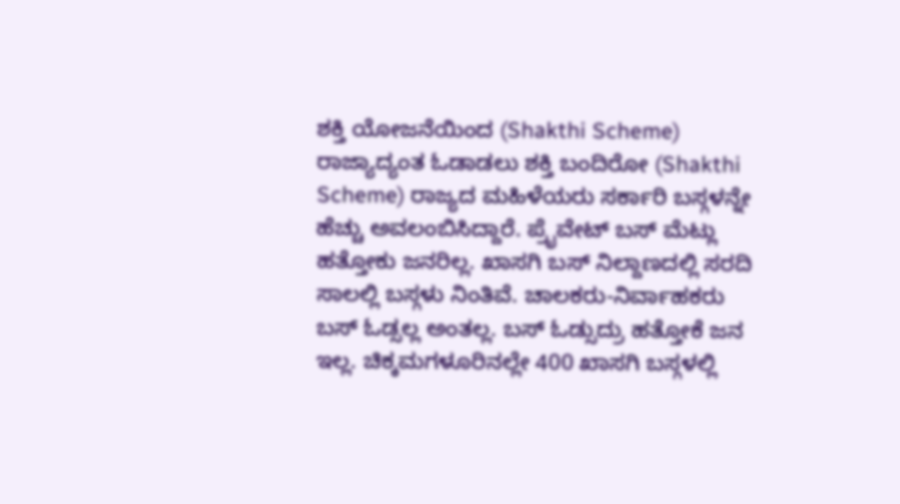ಶಕ್ತಿ ಯೋಜನೆಯಿಂದ (Shakthi Scheme) ರಾಜ್ಯಾದ್ಯಂತ ಓಡಾಡಲು ಶಕ್ತಿ ಬಂದಿರೋ (Shakthi Scheme) ರಾಜ್ಯದ ಮಹಿಳೆಯರು ಸರ್ಕಾರಿ ಬಸ್ಗಳನ್ನೇ ಹೆಚ್ಚು ಅವಲಂಬಿಸಿದ್ದಾರೆ. ಪ್ರೈವೇಟ್ ಬಸ್ ಮೆಟ್ಲು ಹತ್ತೋಕು ಜನರಿಲ್ಲ. ಖಾಸಗಿ ಬಸ್ ನಿಲ್ದಾಣದಲ್ಲಿ ಸರದಿ ಸಾಲಲ್ಲಿ ಬಸ್ಗಳು ನಿಂತಿವೆ. ಚಾಲಕರು-ನಿರ್ವಾಹಕರು ಬಸ್ ಓಡ್ಸಲ್ಲ ಅಂತಲ್ಲ. ಬಸ್ ಓಡ್ಸುದ್ರು ಹತ್ತೋಕೆ ಜನ ಇಲ್ಲ. ಚಿಕ್ಕಮಗಳೂರಿನಲ್ಲೇ 400 ಖಾಸಗಿ ಬಸ್ಗಳಲ್ಲಿ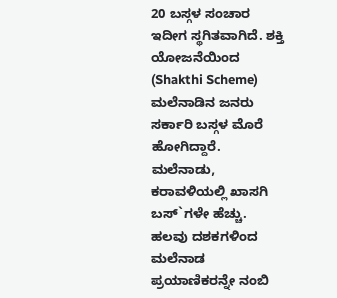20 ಬಸ್ಗಳ ಸಂಚಾರ ಇದೀಗ ಸ್ಥಗಿತವಾಗಿದೆ. ಶಕ್ತಿ ಯೋಜನೆಯಿಂದ (Shakthi Scheme) ಮಲೆನಾಡಿನ ಜನರು ಸರ್ಕಾರಿ ಬಸ್ಗಳ ಮೊರೆ ಹೋಗಿದ್ದಾರೆ. ಮಲೆನಾಡು, ಕರಾವಳಿಯಲ್ಲಿ ಖಾಸಗಿ ಬಸ್`ಗಳೇ ಹೆಚ್ಚು. ಹಲವು ದಶಕಗಳಿಂದ ಮಲೆನಾಡ ಪ್ರಯಾಣಿಕರನ್ನೇ ನಂಬಿ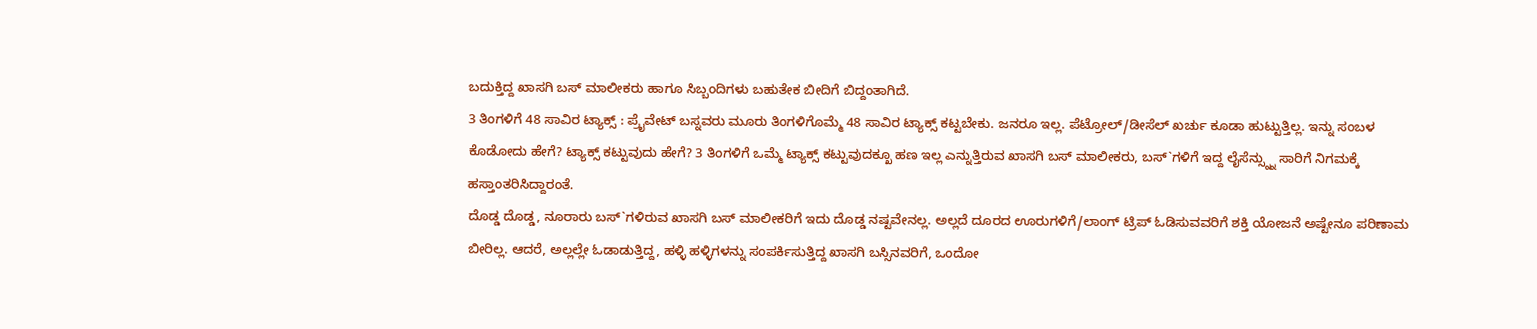ಬದುಕ್ತಿದ್ದ ಖಾಸಗಿ ಬಸ್ ಮಾಲೀಕರು ಹಾಗೂ ಸಿಬ್ಬಂದಿಗಳು ಬಹುತೇಕ ಬೀದಿಗೆ ಬಿದ್ದಂತಾಗಿದೆ.
3 ತಿಂಗಳಿಗೆ 48 ಸಾವಿರ ಟ್ಯಾಕ್ಸ್ : ಪ್ರೈವೇಟ್ ಬಸ್ನವರು ಮೂರು ತಿಂಗಳಿಗೊಮ್ಮೆ 48 ಸಾವಿರ ಟ್ಯಾಕ್ಸ್ ಕಟ್ಟಬೇಕು. ಜನರೂ ಇಲ್ಲ. ಪೆಟ್ರೋಲ್/ಡೀಸೆಲ್ ಖರ್ಚು ಕೂಡಾ ಹುಟ್ಟುತ್ತಿಲ್ಲ. ಇನ್ನು ಸಂಬಳ ಕೊಡೋದು ಹೇಗೆ? ಟ್ಯಾಕ್ಸ್ ಕಟ್ಟುವುದು ಹೇಗೆ? 3 ತಿಂಗಳಿಗೆ ಒಮ್ಮೆ ಟ್ಯಾಕ್ಸ್ ಕಟ್ಟುವುದಕ್ಖೂ ಹಣ ಇಲ್ಲ ಎನ್ನುತ್ತಿರುವ ಖಾಸಗಿ ಬಸ್ ಮಾಲೀಕರು, ಬಸ್`ಗಳಿಗೆ ಇದ್ದ ಲೈಸೆನ್ಸ್ನ್ನು ಸಾರಿಗೆ ನಿಗಮಕ್ಕೆ ಹಸ್ತಾಂತರಿಸಿದ್ದಾರಂತೆ.
ದೊಡ್ಡ ದೊಡ್ಡ, ನೂರಾರು ಬಸ್`ಗಳಿರುವ ಖಾಸಗಿ ಬಸ್ ಮಾಲೀಕರಿಗೆ ಇದು ದೊಡ್ಡ ನಷ್ಟವೇನಲ್ಲ. ಅಲ್ಲದೆ ದೂರದ ಊರುಗಳಿಗೆ/ಲಾಂಗ್ ಟ್ರಿಪ್ ಓಡಿಸುವವರಿಗೆ ಶಕ್ತಿ ಯೋಜನೆ ಅಷ್ಟೇನೂ ಪರಿಣಾಮ ಬೀರಿಲ್ಲ. ಆದರೆ, ಅಲ್ಲಲ್ಲೇ ಓಡಾಡುತ್ತಿದ್ದ, ಹಳ್ಳಿ ಹಳ್ಳಿಗಳನ್ನು ಸಂಪರ್ಕಿಸುತ್ತಿದ್ದ ಖಾಸಗಿ ಬಸ್ಸಿನವರಿಗೆ, ಒಂದೋ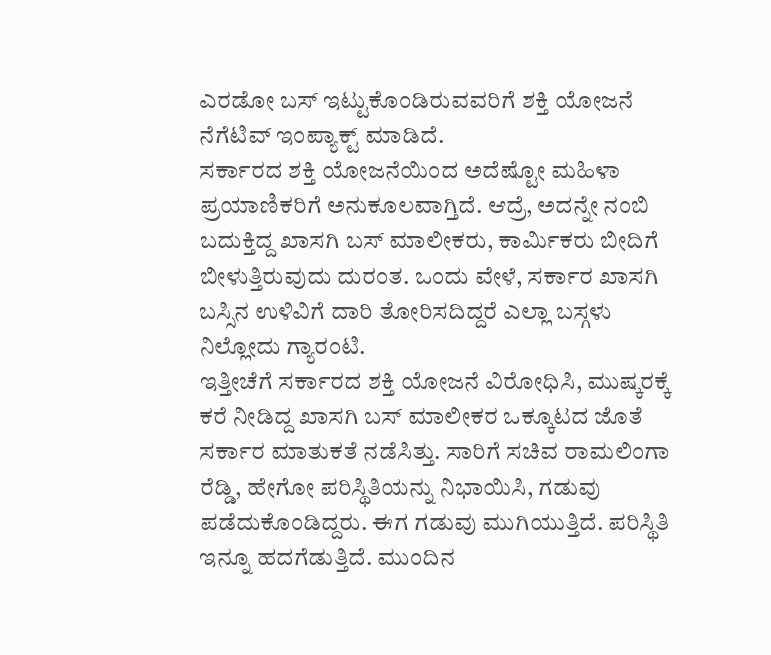ಎರಡೋ ಬಸ್ ಇಟ್ಟುಕೊಂಡಿರುವವರಿಗೆ ಶಕ್ತಿ ಯೋಜನೆ ನೆಗೆಟಿವ್ ಇಂಪ್ಯಾಕ್ಟ್ ಮಾಡಿದೆ.
ಸರ್ಕಾರದ ಶಕ್ತಿ ಯೋಜನೆಯಿಂದ ಅದೆಷ್ಟೋ ಮಹಿಳಾ ಪ್ರಯಾಣಿಕರಿಗೆ ಅನುಕೂಲವಾಗ್ತಿದೆ. ಆದ್ರೆ, ಅದನ್ನೇ ನಂಬಿ ಬದುಕ್ತಿದ್ದ ಖಾಸಗಿ ಬಸ್ ಮಾಲೀಕರು, ಕಾರ್ಮಿಕರು ಬೀದಿಗೆ ಬೀಳುತ್ತಿರುವುದು ದುರಂತ. ಒಂದು ವೇಳೆ, ಸರ್ಕಾರ ಖಾಸಗಿ ಬಸ್ಸಿನ ಉಳಿವಿಗೆ ದಾರಿ ತೋರಿಸದಿದ್ದರೆ ಎಲ್ಲಾ ಬಸ್ಗಳು ನಿಲ್ಲೋದು ಗ್ಯಾರಂಟಿ.
ಇತ್ತೀಚೆಗೆ ಸರ್ಕಾರದ ಶಕ್ತಿ ಯೋಜನೆ ವಿರೋಧಿಸಿ, ಮುಷ್ಕರಕ್ಕೆ ಕರೆ ನೀಡಿದ್ದ ಖಾಸಗಿ ಬಸ್ ಮಾಲೀಕರ ಒಕ್ಕೂಟದ ಜೊತೆ ಸರ್ಕಾರ ಮಾತುಕತೆ ನಡೆಸಿತ್ತು. ಸಾರಿಗೆ ಸಚಿವ ರಾಮಲಿಂಗಾ ರೆಡ್ಡಿ, ಹೇಗೋ ಪರಿಸ್ಥಿತಿಯನ್ನು ನಿಭಾಯಿಸಿ, ಗಡುವು ಪಡೆದುಕೊಂಡಿದ್ದರು. ಈಗ ಗಡುವು ಮುಗಿಯುತ್ತಿದೆ. ಪರಿಸ್ಥಿತಿ ಇನ್ನೂ ಹದಗೆಡುತ್ತಿದೆ. ಮುಂದಿನ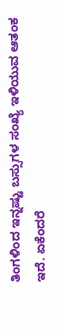ತಿಂಗಳಿಂದ ಇನ್ನಷ್ಟು ಬಸ್ಸುಗಳ ಸಂಖ್ಯೆ ಇಳಿಯುವ ಆತಂಕ ಇದೆ. ಏಕೆಂದರೆ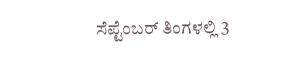ಸೆಪ್ಟೆಂಬರ್ ತಿಂಗಳಲ್ಲಿ 3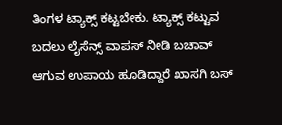ತಿಂಗಳ ಟ್ಯಾಕ್ಸ್ ಕಟ್ಟಬೇಕು. ಟ್ಯಾಕ್ಸ್ ಕಟ್ಟುವ ಬದಲು ಲೈಸೆನ್ಸ್ ವಾಪಸ್ ನೀಡಿ ಬಚಾವ್ ಆಗುವ ಉಪಾಯ ಹೂಡಿದ್ದಾರೆ ಖಾಸಗಿ ಬಸ್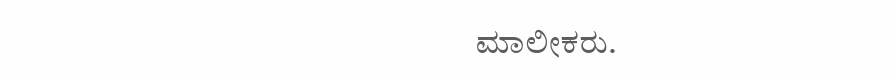ಮಾಲೀಕರು.